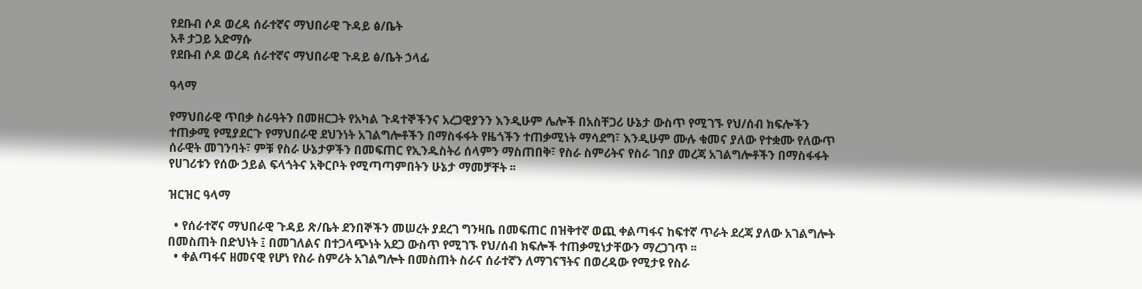የደቡብ ሶዶ ወረዳ ሰራተኛና ማህበራዊ ጉዳይ ፅ/ቤት
አቶ ታጋይ አድማሱ
የደቡብ ሶዶ ወረዳ ሰራተኛና ማህበራዊ ጉዳይ ፅ/ቤት ኃላፊ

ዓላማ

የማህበራዊ ጥበቃ ስራዓትን በመዘርጋት የአካል ጉዳተኞችንና አረጋዊያንን እንዲሁም ሌሎች በአስቸጋሪ ሁኔታ ውስጥ የሚገኙ የህ/ሰብ ክፍሎችን ተጠቃሚ የሚያደርጉ የማህበራዊ ደህንነት አገልግሎቶችን በማስፋፋት የዜጎችን ተጠቃሚነት ማሳደግ፣ እንዲሁም ሙሉ ቁመና ያለው የተቋሙ የለውጥ ሰራዊት መገንባት፣ ምቹ የስራ ሁኔታዎችን በመፍጠር የኢንዱስትሪ ሰላምን ማስጠበቅ፣ የስራ ስምሪትና የስራ ገበያ መረጃ አገልግሎቶችን በማስፋፋት የሀገሪቱን የሰው ኃይል ፍላጎትና አቅርቦት የሚጣጣምበትን ሁኔታ ማመቻቸት ፡፡

ዝርዝር ዓላማ

  • የሰራተኛና ማህበራዊ ጉዳይ ጽ/ቤት ደንበኞችን መሠረት ያደረገ ግንዛቤ በመፍጠር በዝቅተኛ ወጪ ቀልጣፋና ከፍተኛ ጥራት ደረጃ ያለው አገልግሎት በመስጠት በድህነት ፤ በመገለልና በተጋላጭነት አደጋ ውስጥ የሚገኙ የህ/ሰብ ክፍሎች ተጠቃሚነታቸውን ማረጋገጥ ፡፡
  • ቀልጣፋና ዘመናዊ የሆነ የስራ ስምሪት አገልግሎት በመስጠት ስራና ሰራተኛን ለማገናኘትና በወረዳው የሚታዩ የስራ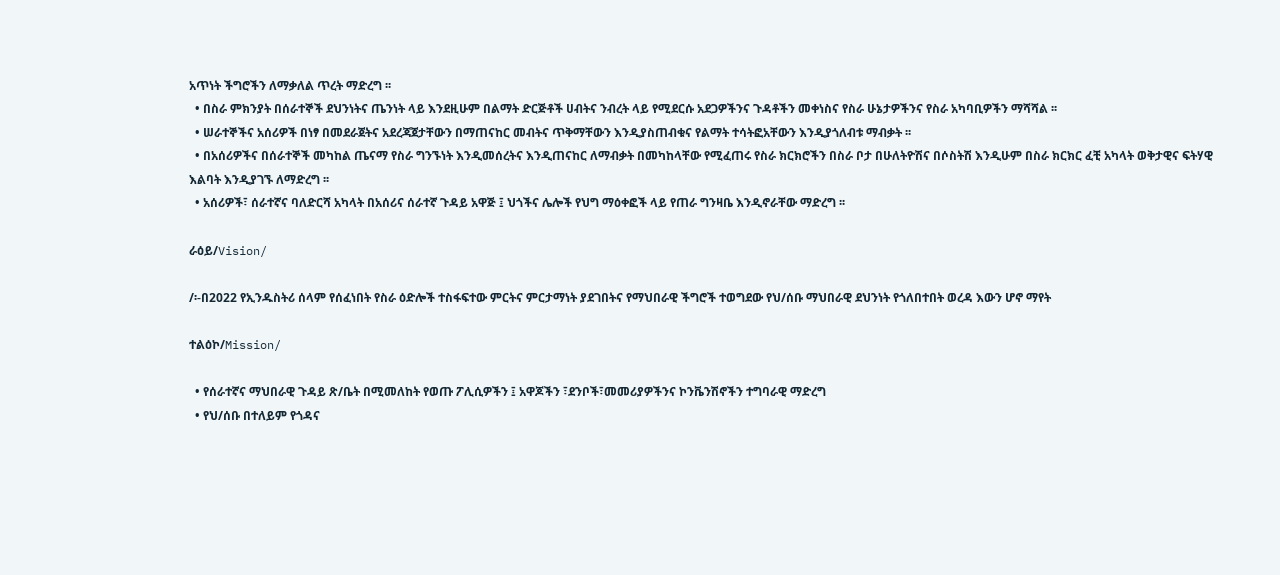አጥነት ችግሮችን ለማቃለል ጥረት ማድረግ ፡፡
  • በስራ ምክንያት በሰራተኞች ደህንነትና ጤንነት ላይ እንደዚሁም በልማት ድርጅቶች ሀብትና ንብረት ላይ የሚደርሱ አደጋዎችንና ጉዳቶችን መቀነስና የስራ ሁኔታዎችንና የስራ አካባቢዎችን ማሻሻል ፡፡
  • ሠራተኞችና አሰሪዎች በነፃ በመደራጀትና አደረጃጀታቸውን በማጠናከር መብትና ጥቅማቸውን እንዲያስጠብቁና የልማት ተሳትፎአቸውን እንዲያጎለብቱ ማብቃት ፡፡
  • በአሰሪዎችና በሰራተኞች መካከል ጤናማ የስራ ግንኙነት እንዲመሰረትና እንዲጠናከር ለማብቃት በመካከላቸው የሚፈጠሩ የስራ ክርክሮችን በስራ ቦታ በሁለትዮሽና በሶስትሽ እንዲሁም በስራ ክርክር ፈቺ አካላት ወቅታዊና ፍትሃዊ እልባት እንዲያገኙ ለማድረግ ፡፡
  • አሰሪዎች፣ ሰራተኛና ባለድርሻ አካላት በአሰሪና ሰራተኛ ጉዳይ አዋጅ ፤ ህጎችና ሌሎች የህግ ማዕቀፎች ላይ የጠራ ግንዛቤ እንዲኖራቸው ማድረግ ፡፡

ራዕይ/Vision/

/፡-በ2022 የኢንዱስትሪ ሰላም የሰፈነበት የስራ ዕድሎች ተስፋፍተው ምርትና ምርታማነት ያደገበትና የማህበራዊ ችግሮች ተወግደው የህ/ሰቡ ማህበራዊ ደህንነት የጎለበተበት ወረዳ እውን ሆኖ ማየት

ተልዕኮ/Mission/

  • የሰራተኛና ማህበራዊ ጉዳይ ጽ/ቤት በሚመለከት የወጡ ፖሊሲዎችን ፤ አዋጆችን ፣ደንቦች፣መመሪያዎችንና ኮንቬንሽኖችን ተግባራዊ ማድረግ
  • የህ/ሰቡ በተለይም የጎዳና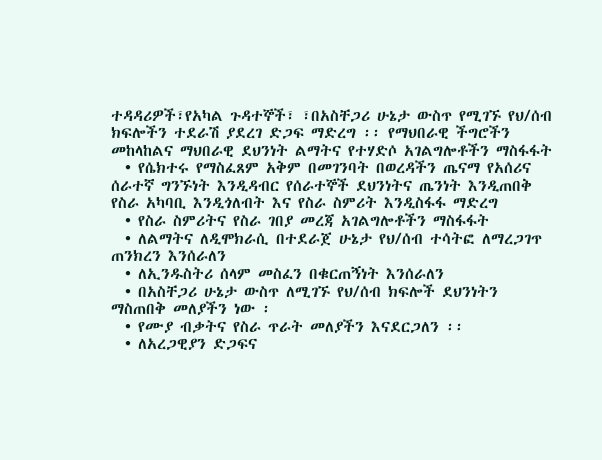ተዳዳሪዎች፣የአካል ጉዳተኞች፣ ፣በአስቸጋሪ ሁኔታ ውስጥ የሚገኙ የህ/ሰብ ክፍሎችን ተደራሽ ያደረገ ድጋፍ ማድረግ ፡፡ የማህበራዊ ችግሮችን መከላከልና ማህበራዊ ደህንነት ልማትና የተሃድሶ አገልግሎቶችን ማስፋፋት
  • የሴክተሩ የማስፈጸም አቅም በመገንባት በወረዳችን ጤናማ የአሰሪና ሰራተኛ ግንኙነት እንዲዳብር የሰራተኞች ደህንነትና ጤንነት እንዲጠበቅ የስራ አካባቢ እንዲጎለብት እና የስራ ስምሪት እንዲስፋፋ ማድረግ
  • የስራ ስምሪትና የስራ ገበያ መረጃ አገልግሎቶችን ማስፋፋት
  • ለልማትና ለዲሞክራሲ በተደራጀ ሁኔታ የህ/ሰብ ተሳትፎ ለማረጋገጥ ጠንክረን እንሰራለን
  • ለኢንዱስትሪ ሰላም መስፈን በቁርጠኝነት እንሰራለን
  • በአስቸጋሪ ሁኔታ ውስጥ ለሚገኙ የህ/ሰብ ክፍሎች ደህንነትን ማስጠበቅ መለያችን ነው ፡
  • የሙያ ብቃትና የስራ ጥራት መለያችን እናደርጋለን ፡፡
  • ለአረጋዊያን ድጋፍና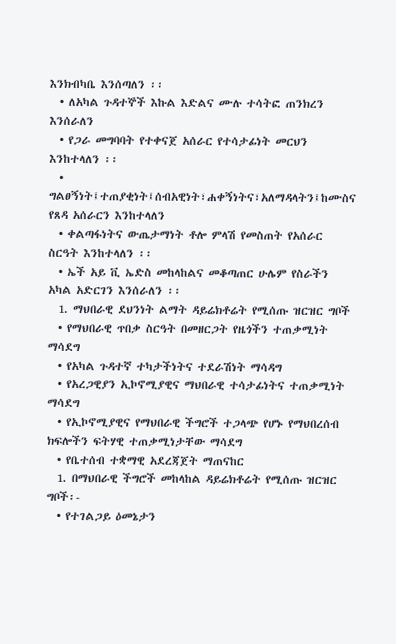እንክብካቤ እንሰጣለን ፡፡
  • ለአካል ጉዳተኞች እኩል እድልና ሙሉ ተሳትፎ ጠንክረን እንሰራለን
  • የጋራ መግባባት የተቀናጀ አሰራር የተሳታፊነት መርህን እንከተላለን ፡፡
  • ግልፀኝነት፤ተጠያቂነት፤ሰብአዊነት፣ሐቀኝነትና፣አለማዳላትን፤ከሙስና የጸዳ አሰራርን እንከተላለን
  • ቀልጣፋነትና ውጤታማነት ቶሎ ምላሽ የመስጠት የአሰራር ስርዓት እንከተላለን ፡፡
  • ኤች አይ ቪ ኤድስ መከላከልና መቆጣጠር ሁሌም የስራችን አካል አድርገን እንሰራለን ፡፡
  1. ማህበራዊ ደህንነት ልማት ዳይሬክቶሬት የሚሰጡ ዝርዝር ግቦች
  • የማህበራዊ ጥበቃ ስርዓት በመዘርጋት የዜጎችን ተጠቃሚነት ማሳደግ
  • የአካል ጉዳተኛ ተካታችነትና ተደራሽነት ማሳዳግ
  • የአረጋዊያን ኢኮኖሚያዊና ማህበራዊ ተሳታፊነትና ተጠቃሚነት ማሳደግ
  • የኢኮኖሚያዊና የማህበራዊ ችግሮች ተጋላጭ የሆኑ የማህበረሰብ ክፍሎችን ፍትሃዊ ተጠቃሚነታቸው ማሳደግ
  • የቤተሰብ ተቋማዊ አደረጃጀት ማጠናከር
  1. በማህበራዊ ችግሮች መከላከል ዳይሬክቶሬት የሚሰጡ ዝርዝር ግቦች፡-
  • የተገልጋይ ዕመኔታን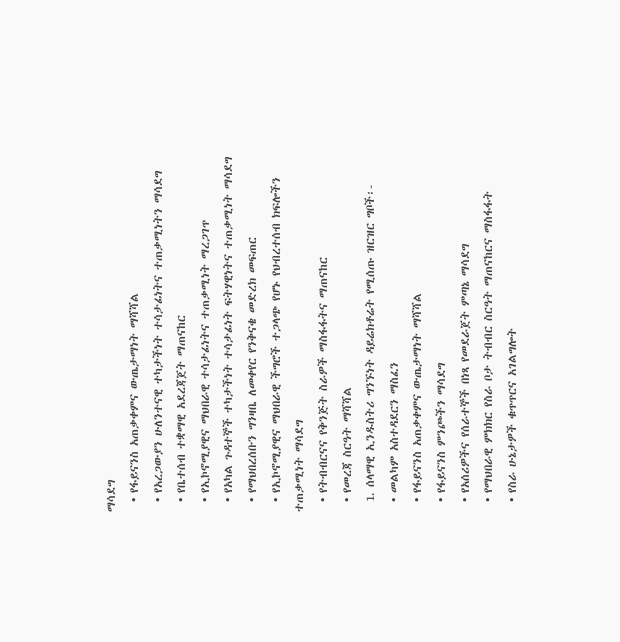ማሳደግ
  • የፋይናንስ አጠቃቀምና ውጤታማነት ማሻሻል
  • የአረጋውያን ሁለንተናዊ ተካታችነት ተሳታፊነትና ተጠቃሚነትን ማሳደግ
  • የቤተሰብ ተቋማዊ አደረጃጀት ማጠናከር
  • የኢኮኖሚያዊና ማህበራዊ ተሳታፊነትና ተጠቃሚነት ማረጋገጥ
  • የአካል ጉዳተኞች ተካታችነት ተሳታፊነት ፍትሃዊነትና ተጠቃሚነት ማሳደግ
  • የማህበረሰቡን ግንዛቤ ለመቀየር የንቅናቄ መድረክ መፍጠር
  • የኢኮኖሚያዊና ማህበራዊ ችግሮች ተጋላጭ የሆኑ የህብረተሰብ ክፍሎችን ተጠቃሚነት ማሳደግ
  • የትብብርናና የቅንጅት ስራዎች ማስፋፋትና ማጠናከር
  • የመረጃ ስርዓት ማሻሻል
  1. ሰላማዊ ኢንዱስትሪ ግንኙነት ዳይሬክቶሬት የሚሰጡ ዝርዝር ግቦች፡-
  • መልካም አስተዳደርን ማስፈን
  • የፋይናንስ አጠቃቀምና ውጤታማነት ማሻሻል
  • የፋይናንስ ምንጮችን ማሳደግ
  • የአሰሪዎችና የሰራተኞች በነጻ የመደራጀት ምጣኔ ማሳደግ
  • የማህበራዊ ምክክር የስራ ቦታ ትብብር ስርዓት ማጠናከርና ማስፋፋት
  • የስራ ሁኔታዎች ቁጥጥርና አገልግሎት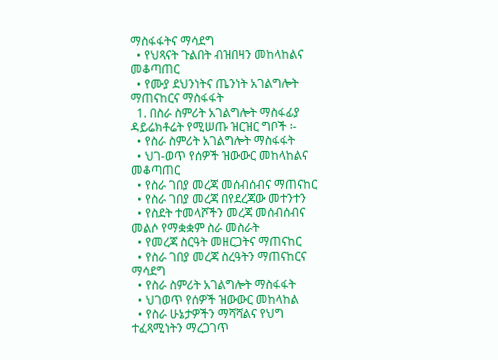ማስፋፋትና ማሳደግ
  • የህጻናት ጉልበት ብዝበዛን መከላከልና መቆጣጠር
  • የሙያ ደህንነትና ጤንነት አገልግሎት ማጠናከርና ማስፋፋት
  1. በስራ ስምሪት አገልግሎት ማስፋፊያ ዳይሬክቶሬት የሚሠጡ ዝርዝር ግቦች ፡-
  • የስራ ስምሪት አገልግሎት ማስፋፋት
  • ህገ-ወጥ የሰዎች ዝውውር መከላከልና መቆጣጠር
  • የስራ ገበያ መረጃ መሰብሰብና ማጠናከር
  • የስራ ገበያ መረጃ በየደረጃው መተንተን
  • የስደት ተመላሾችን መረጃ መሰብሰብና መልሶ የማቋቋም ስራ መስራት
  • የመረጃ ስርዓት መዘርጋትና ማጠናከር
  • የስራ ገበያ መረጃ ስረዓትን ማጠናከርና ማሳደግ
  • የስራ ስምሪት አገልግሎት ማስፋፋት
  • ህገወጥ የሰዎች ዝውውር መከላከል
  • የስራ ሁኔታዎችን ማሻሻልና የህግ ተፈጻሚነትን ማረጋገጥ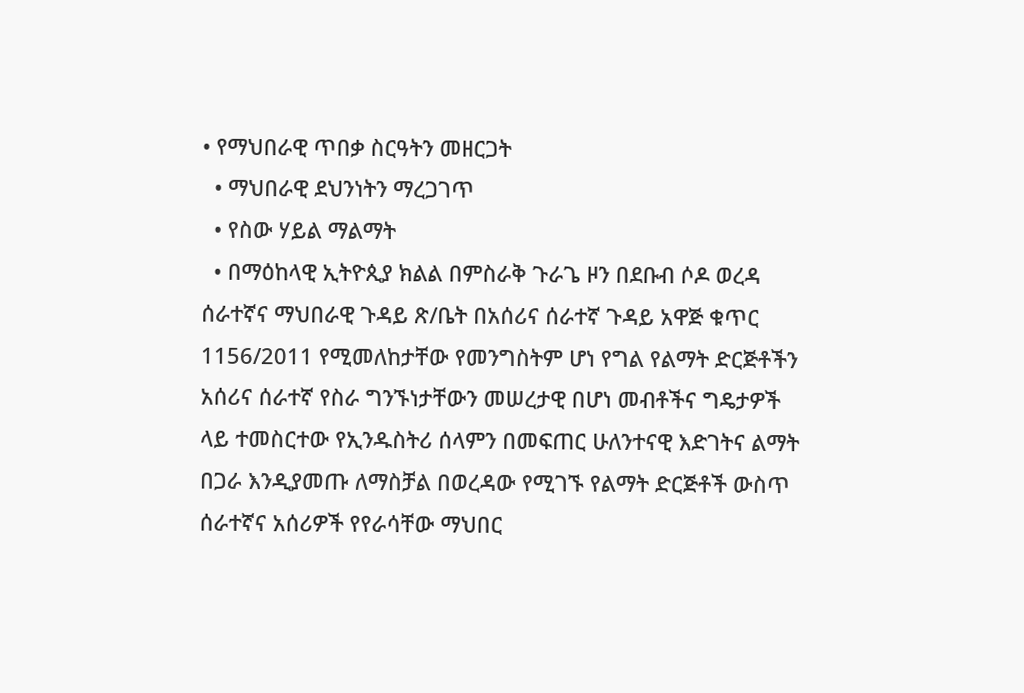• የማህበራዊ ጥበቃ ስርዓትን መዘርጋት
  • ማህበራዊ ደህንነትን ማረጋገጥ
  • የስው ሃይል ማልማት
  • በማዕከላዊ ኢትዮጲያ ክልል በምስራቅ ጉራጌ ዞን በደቡብ ሶዶ ወረዳ ሰራተኛና ማህበራዊ ጉዳይ ጽ/ቤት በአሰሪና ሰራተኛ ጉዳይ አዋጅ ቁጥር 1156/2011 የሚመለከታቸው የመንግስትም ሆነ የግል የልማት ድርጅቶችን አሰሪና ሰራተኛ የስራ ግንኙነታቸውን መሠረታዊ በሆነ መብቶችና ግዴታዎች ላይ ተመስርተው የኢንዱስትሪ ሰላምን በመፍጠር ሁለንተናዊ እድገትና ልማት በጋራ እንዲያመጡ ለማስቻል በወረዳው የሚገኙ የልማት ድርጅቶች ውስጥ ሰራተኛና አሰሪዎች የየራሳቸው ማህበር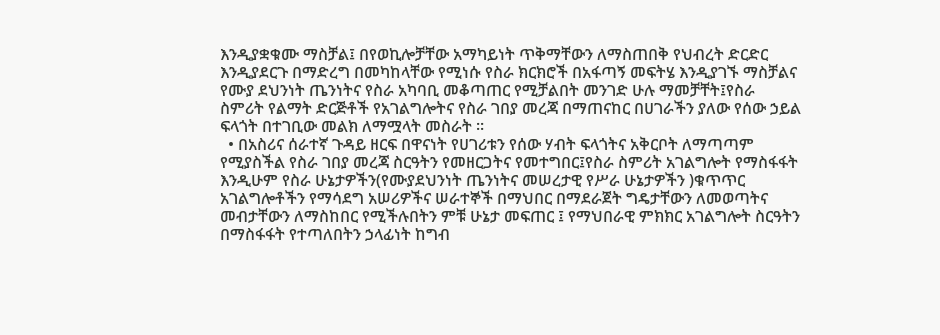እንዲያቋቁሙ ማስቻል፤ በየወኪሎቻቸው አማካይነት ጥቅማቸውን ለማስጠበቅ የህብረት ድርድር እንዲያደርጉ በማድረግ በመካከላቸው የሚነሱ የስራ ክርክሮች በአፋጣኝ መፍትሄ እንዲያገኙ ማስቻልና የሙያ ደህንነት ጤንነትና የስራ አካባቢ መቆጣጠር የሚቻልበት መንገድ ሁሉ ማመቻቸት፤የስራ ስምሪት የልማት ድርጅቶች የአገልግሎትና የስራ ገበያ መረጃ በማጠናከር በሀገራችን ያለው የሰው ኃይል ፍላጎት በተገቢው መልክ ለማሟላት መስራት ፡፡
  • በአስሪና ሰራተኛ ጉዳይ ዘርፍ በዋናነት የሀገሪቱን የሰው ሃብት ፍላጎትና አቅርቦት ለማጣጣም የሚያስችል የስራ ገበያ መረጃ ስርዓትን የመዘርጋትና የመተግበር፤የስራ ስምሪት አገልግሎት የማስፋፋት እንዲሁም የስራ ሁኔታዎችን(የሙያደህንነት ጤንነትና መሠረታዊ የሥራ ሁኔታዎችን )ቁጥጥር አገልግሎቶችን የማሳደግ አሠሪዎችና ሠራተኞች በማህበር በማደራጀት ግዴታቸውን ለመወጣትና መብታቸውን ለማስከበር የሚችሉበትን ምቹ ሁኔታ መፍጠር ፤ የማህበራዊ ምክክር አገልግሎት ስርዓትን በማስፋፋት የተጣለበትን ኃላፊነት ከግብ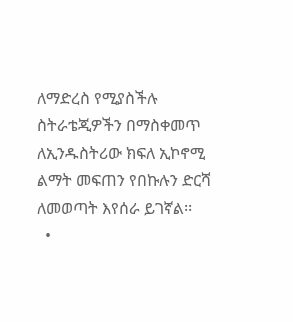ለማድረስ የሚያስችሉ ስትራቴጂዎችን በማስቀመጥ ለኢንዱስትሪው ክፍለ ኢኮኖሚ ልማት መፍጠን የበኩሉን ድርሻ ለመወጣት እየሰራ ይገኛል፡፡
  •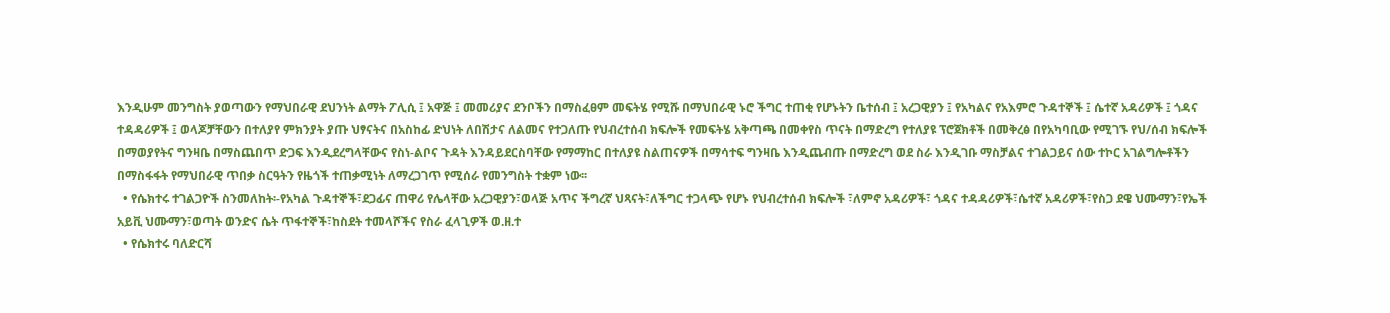እንዲሁም መንግስት ያወጣውን የማህበራዊ ደህንነት ልማት ፖሊሲ ፤ አዋጅ ፤ መመሪያና ደንቦችን በማስፈፀም መፍትሄ የሚሹ በማህበራዊ ኑሮ ችግር ተጠቂ የሆኑትን ቤተሰብ ፤ አረጋዊያን ፤ የአካልና የአእምሮ ጉዳተኞች ፤ ሴተኛ አዳሪዎች ፤ ጎዳና ተዳዳሪዎች ፤ ወላጆቻቸውን በተለያየ ምክንያት ያጡ ህፃናትና በአስከፊ ድህነት ለበሽታና ለልመና የተጋለጡ የህብረተሰብ ክፍሎች የመፍትሄ አቅጣጫ በመቀየስ ጥናት በማድረግ የተለያዩ ፕሮጀክቶች በመቅረፅ በየአካባቢው የሚገኙ የህ/ሰብ ክፍሎች በማወያየትና ግንዛቤ በማስጨበጥ ድጋፍ እንዲደረግላቸውና የስነ-ልቦና ጉዳት እንዳይደርስባቸው የማማከር በተለያዩ ስልጠናዎች በማሳተፍ ግንዛቤ እንዲጨብጡ በማድረግ ወደ ስራ እንዲገቡ ማስቻልና ተገልጋይና ሰው ተኮር አገልግሎቶችን በማስፋፋት የማህበራዊ ጥበቃ ስርዓትን የዜጎች ተጠቃሚነት ለማረጋገጥ የሚሰራ የመንግስት ተቋም ነው፡፡
  • የሴክተሩ ተገልጋዮች ስንመለከት፡-የአካል ጉዳተኞች፣ደጋፊና ጠዋሪ የሌላቸው አረጋዊያን፣ወላጅ አጥና ችግረኛ ህጻናት፣ለችግር ተጋላጭ የሆኑ የህብረተሰብ ክፍሎች ፣ለምኖ አዳሪዎች፣ ጎዳና ተዳዳሪዎች፣ሴተኛ አዳሪዎች፣የስጋ ደዌ ህሙማን፣የኤች አይቪ ህሙማን፣ወጣት ወንድና ሴት ጥፋተኞች፣ከስደት ተመላሾችና የስራ ፈላጊዎች ወ.ዘ.ተ
  • የሴክተሩ ባለድርሻ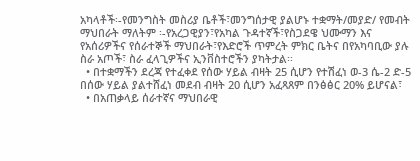አካላቶች፡-የመንግስት መስሪያ ቤቶች፣መንግሰታዊ ያልሆኑ ተቋማት/መያድ/ የመብት ማህበራት ማለትም ፡-የአረጋዊያን፣የአካል ጉዳተኛች፣የስጋደዌ ህሙማን እና የአሰሪዎችና የሰራተኞች ማህበራት፣የእድሮች ጥምረት ምክር ቤትና በየአካባቢው ያሉ ስራ አጦች፣ ስራ ፈላጊዎችና ኢንቨስተሮችን ያካትታል፡፡
  • በተቋማችን ደረጃ የተፈቀደ የሰው ሃይል ብዛት 25 ሲሆን የተሽፈነ ወ-3 ሴ-2 ድ-5 በሰው ሃይል ያልተሸፈነ መደብ ብዛት 20 ሲሆን አፈጻጸም በንፅፅር 20% ይሆናል፣
  • በአጠቃላይ ሰራተኛና ማህበራዊ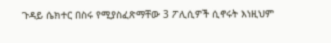ጉዳይ ሴክተር በስሩ የሚያስፈጽማቸው 3 ፖሊሲዎች ሲኖሩት እነዚህም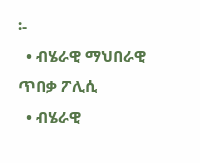፡-
  • ብሄራዊ ማህበራዊ ጥበቃ ፖሊሲ
  • ብሄራዊ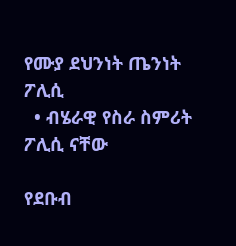የሙያ ደህንነት ጤንነት ፖሊሲ
  • ብሄራዊ የስራ ስምሪት ፖሊሲ ናቸው

የደቡብ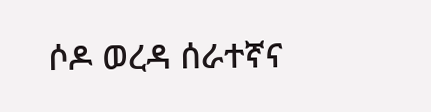ሶዶ ወረዳ ሰራተኛና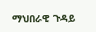ማህበራዊ ጉዳይ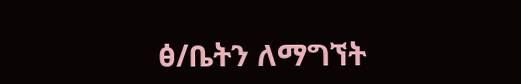ፅ/ቤትን ለማግኘት